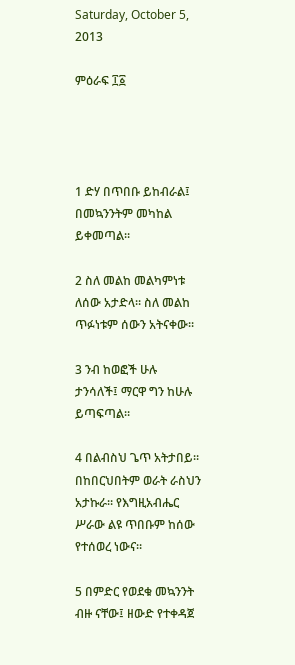Saturday, October 5, 2013

ምዕራፍ ፲፩




1 ድሃ በጥበቡ ይከብራል፤ በመኳንንትም መካከል ይቀመጣል።

2 ስለ መልከ መልካምነቱ ለሰው አታድላ። ስለ መልከ ጥፉነቱም ሰውን አትናቀው።

3 ንብ ከወፎች ሁሉ ታንሳለች፤ ማርዋ ግን ከሁሉ ይጣፍጣል።

4 በልብስህ ጌጥ አትታበይ። በከበርህበትም ወራት ራስህን አታኩራ። የእግዚአብሔር ሥራው ልዩ ጥበቡም ከሰው የተሰወረ ነውና።

5 በምድር የወደቁ መኳንንት ብዙ ናቸው፤ ዘውድ የተቀዳጀ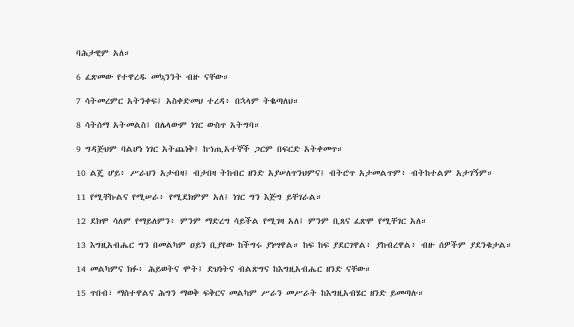ባሕታዊም አለ።

6 ፈጽመው የተዋረዱ መኳንንት ብዙ ናቸው።

7 ሳትመረምር አትንቀፍ፤ አስቀድመህ ተረዳ፥ በኋላም ትቈጣለህ።

8 ሳትሰማ አትመልስ፤ በሌላውም ነገር ውስጥ አትግባ።

9 ግዳጅህም ባልሆነ ነገር አትጨነቅ፤ ከኀጢአተኞች ጋርም በፍርድ አትቀመጥ።

10 ልጄ ሆይ፥ ሥራህን አታብዛ፤ ብታበዛ ትከብር ዘንድ አያሠለጥንህምና፤ ብትሮጥ አታመልጥም፥ ብትከተልም አታገኝም።

11 የሚቸኩልና የሚሠራ፥ የሚደክምም አለ፤ ነገር ግን እጅግ ይቸገራል።

12 ደክሞ ሳለም የማይለምን፥ ምንም ማድረግ ሳይችል የሚገዛ አለ፤ ምንም ቢጸና ፈጽሞ የሚቸገር አለ።

13 እግዚአብሔር ግን በመልካም ዐይን ቢያየው ከችግሩ ያነሣዋል። ከፍ ከፍ ያደርገዋል፥ ያከብረዋል፥ ብዙ ሰዎችም ያደንቁታል።

14 መልካምና ክፉ፥ ሕይወትና ሞት፤ ድህነትና ብልጽግና ከእግዚአብሔር ዘንድ ናቸው።

15 ጥበብ፣ ማስተዋልና ሕግን ማወቅ ፍቅርና መልካም ሥራን መሥራት ከእግዚአብሄር ዘንድ ይመጣሉ።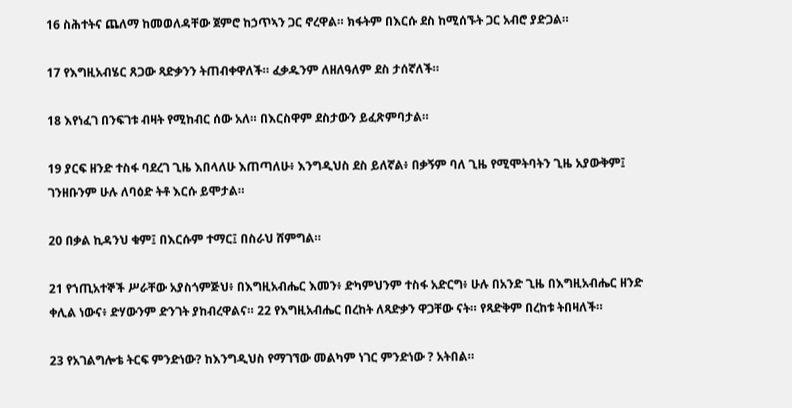16 ስሕተትና ጨለማ ከመወለዳቸው ጀምሮ ከኃጥኣን ጋር ኖረዋል። ክፋትም በእርሱ ደስ ከሚሰኙት ጋር አብሮ ያድጋል።

17 የእግዚአብሄር ጸጋው ጻድቃንን ትጠብቀዋለች። ፈቃዱንም ለዘለዓለም ደስ ታሰኛለች።

18 እየነፈገ በንፍገቱ ብዛት የሚከብር ሰው አለ። በእርስዋም ደስታውን ይፈጽምባታል።

19 ያርፍ ዘንድ ተስፋ ባደረገ ጊዜ እበላለሁ እጠጣለሁ፥ እንግዲህስ ደስ ይለኛል፥ በቃኝም ባለ ጊዜ የሚሞትባትን ጊዜ አያውቅም፤ ገንዘቡንም ሁሉ ለባዕድ ትቶ እርሱ ይሞታል።

20 በቃል ኪዳንህ ቁም፤ በእርሱም ተማር፤ በስራህ ሸምግል።

21 የኀጢአተኞች ሥራቸው አያስጎምጅህ፥ በእግዚአብሔር እመን፥ ድካምህንም ተስፋ አድርግ፥ ሁሉ በአንድ ጊዜ በእግዚአብሔር ዘንድ ቀሊል ነውና፥ ድሃውንም ድንገት ያከብረዋልና። 22 የእግዚአብሔር በረከት ለጻድቃን ዋጋቸው ናት። የጻድቅም በረከቱ ትበዛለች።

23 የአገልግሎቴ ትርፍ ምንድነው? ከእንግዲህስ የማገኘው መልካም ነገር ምንድነው ? አትበል።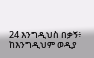24 እንግዲህስ በቃኝ፥ ከእንግዲህም ወዲያ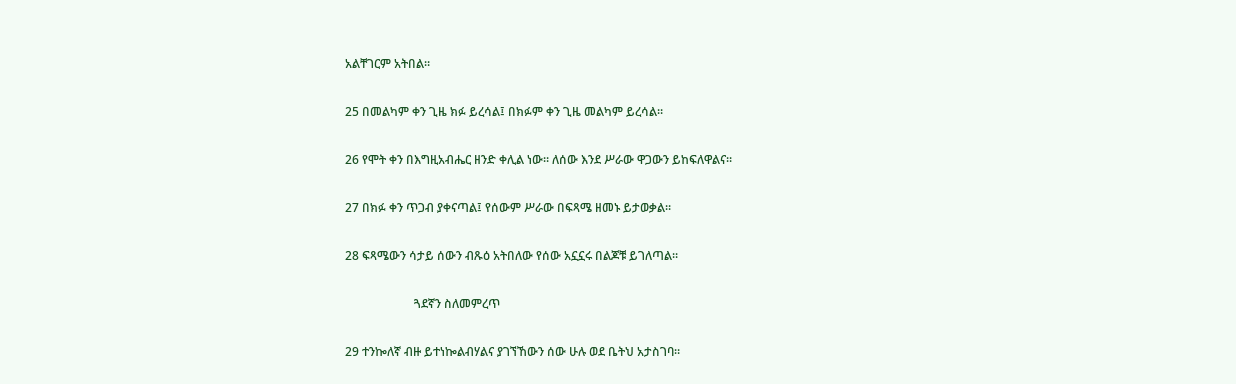አልቸገርም አትበል።

25 በመልካም ቀን ጊዜ ክፉ ይረሳል፤ በክፉም ቀን ጊዜ መልካም ይረሳል።

26 የሞት ቀን በእግዚአብሔር ዘንድ ቀሊል ነው። ለሰው እንደ ሥራው ዋጋውን ይከፍለዋልና።

27 በክፉ ቀን ጥጋብ ያቀናጣል፤ የሰውም ሥራው በፍጻሜ ዘመኑ ይታወቃል።

28 ፍጻሜውን ሳታይ ሰውን ብጹዕ አትበለው የሰው አኗኗሩ በልጆቹ ይገለጣል።

                       ጓደኛን ስለመምረጥ

29 ተንኰለኛ ብዙ ይተነኰልብሃልና ያገኘኸውን ሰው ሁሉ ወደ ቤትህ አታስገባ።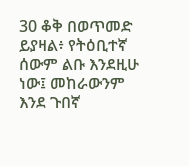30 ቆቅ በወጥመድ ይያዛል፥ የትዕቢተኛ ሰውም ልቡ እንደዚሁ ነው፤ መከራውንም እንደ ጉበኛ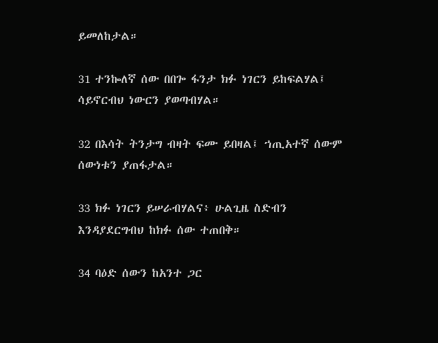ይመለከታል።

31 ተንኰለኛ ሰው በበጐ ፋንታ ክፉ ነገርን ይከፍልሃል፤ ሳይኖርብህ ነውርን ያወጣብሃል።

32 በእሳት ትንታግ ብዛት ፍሙ ይበዛል፤ ኀጢአተኛ ሰውም ሰውነቱን ያጠፋታል።

33 ክፉ ነገርን ይሠራብሃልና፥ ሁልጊዜ ስድብን እንዳያደርግብህ ከክፉ ሰው ተጠበቅ።

34 ባዕድ ሰውን ከአንተ ጋር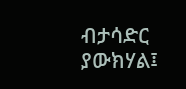ብታሳድር ያውክሃል፤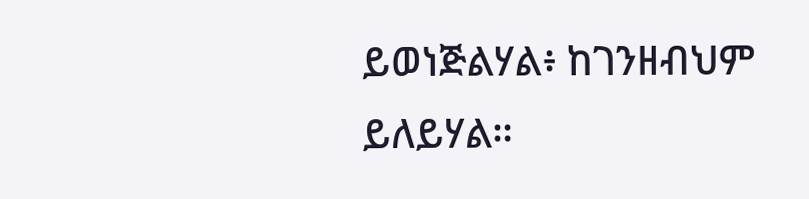ይወነጅልሃል፥ ከገንዘብህም ይለይሃል።